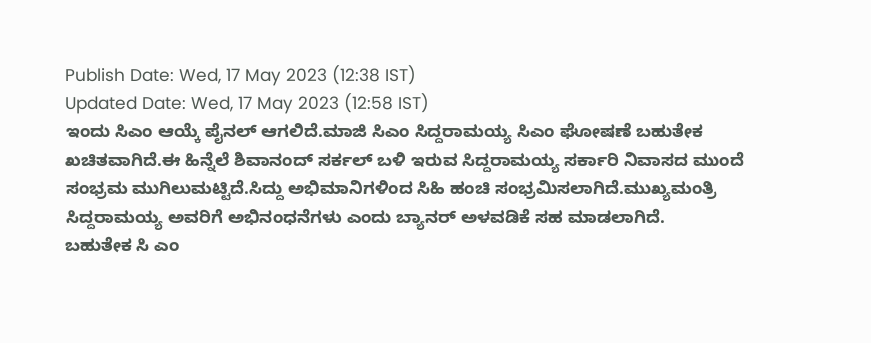Publish Date: Wed, 17 May 2023 (12:38 IST)
Updated Date: Wed, 17 May 2023 (12:58 IST)
ಇಂದು ಸಿಎಂ ಆಯ್ಕೆ ಪೈನಲ್ ಆಗಲಿದೆ.ಮಾಜಿ ಸಿಎಂ ಸಿದ್ದರಾಮಯ್ಯ ಸಿಎಂ ಘೋಷಣೆ ಬಹುತೇಕ ಖಚಿತವಾಗಿದೆ.ಈ ಹಿನ್ನೆಲೆ ಶಿವಾನಂದ್ ಸರ್ಕಲ್ ಬಳಿ ಇರುವ ಸಿದ್ದರಾಮಯ್ಯ ಸರ್ಕಾರಿ ನಿವಾಸದ ಮುಂದೆ ಸಂಭ್ರಮ ಮುಗಿಲುಮಟ್ಟಿದೆ.ಸಿದ್ದು ಅಭಿಮಾನಿಗಳಿಂದ ಸಿಹಿ ಹಂಚಿ ಸಂಭ್ರಮಿಸಲಾಗಿದೆ.ಮುಖ್ಯಮಂತ್ರಿ ಸಿದ್ದರಾಮಯ್ಯ ಅವರಿಗೆ ಅಭಿನಂಧನೆಗಳು ಎಂದು ಬ್ಯಾನರ್ ಅಳವಡಿಕೆ ಸಹ ಮಾಡಲಾಗಿದೆ.
ಬಹುತೇಕ ಸಿ ಎಂ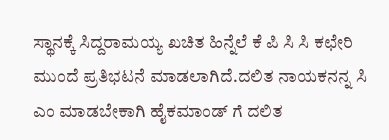ಸ್ಥಾನಕ್ಕೆ ಸಿದ್ದರಾಮಯ್ಯ ಖಚಿತ ಹಿನ್ನೆಲೆ ಕೆ ಪಿ ಸಿ ಸಿ ಕಛೇರಿ ಮುಂದೆ ಪ್ರತಿಭಟನೆ ಮಾಡಲಾಗಿದೆ.ದಲಿತ ನಾಯಕನನ್ನ ಸಿ ಎಂ ಮಾಡಬೇಕಾಗಿ ಹೈಕಮಾಂಡ್ ಗೆ ದಲಿತ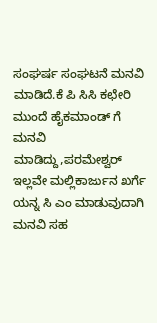ಸಂಘರ್ಷ ಸಂಘಟನೆ ಮನವಿ ಮಾಡಿದೆ.ಕೆ ಪಿ ಸಿಸಿ ಕಛೇರಿ ಮುಂದೆ ಹೈಕಮಾಂಡ್ ಗೆ ಮನವಿ ಮಾಡಿದ್ದು,ಪರಮೇಶ್ವರ್ ಇಲ್ಲವೇ ಮಲ್ಲಿಕಾರ್ಜುನ ಖರ್ಗೆ ಯನ್ನ ಸಿ ಎಂ ಮಾಡುವುದಾಗಿ ಮನವಿ ಸಹ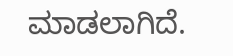ಮಾಡಲಾಗಿದೆ.